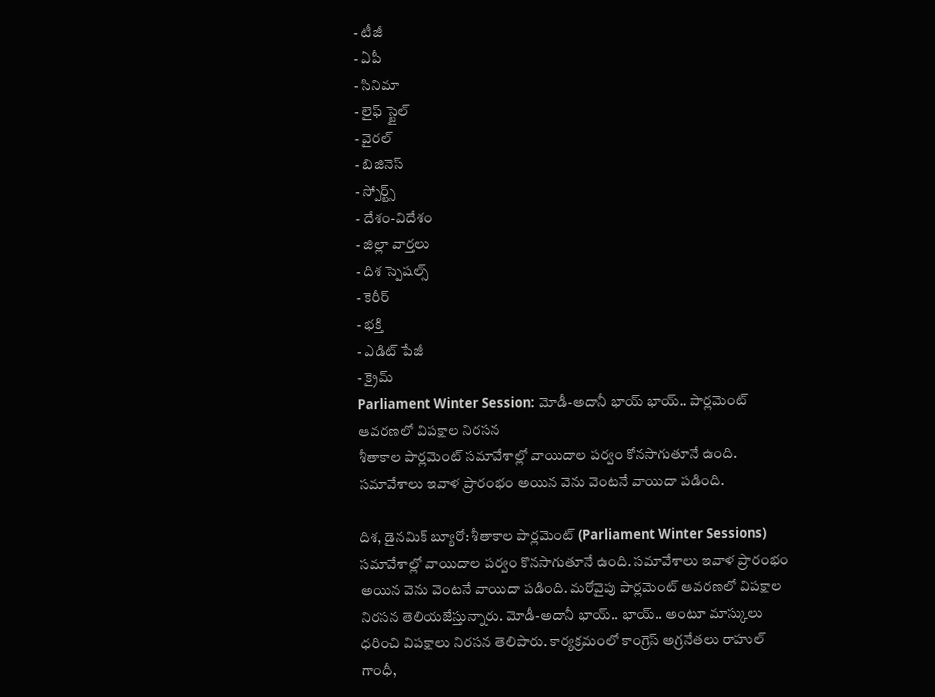- టీజీ
- ఏపీ
- సినిమా
- లైఫ్ స్టైల్
- వైరల్
- బిజినెస్
- స్పోర్ట్స్
- దేశం-విదేశం
- జిల్లా వార్తలు
- దిశ స్పెషల్స్
- కెరీర్
- భక్తి
- ఎడిట్ పేజీ
- క్రైమ్
Parliament Winter Session: మోడీ-అదానీ భాయ్ భాయ్.. పార్లమెంట్ ఆవరణలో విపక్షాల నిరసన
శీతాకాల పార్లమెంట్ సమావేశాల్లో వాయిదాల పర్వం కోనసాగుతూనే ఉంది. సమావేశాలు ఇవాళ ప్రారంభం అయిన వెను వెంటనే వాయిదా పడింది.

దిశ, డైనమిక్ బ్యూరో: శీతాకాల పార్లమెంట్ (Parliament Winter Sessions) సమావేశాల్లో వాయిదాల పర్వం కొనసాగుతూనే ఉంది. సమావేశాలు ఇవాళ ప్రారంభం అయిన వెను వెంటనే వాయిదా పడింది. మరోవైపు పార్లమెంట్ ఆవరణలో విపక్షాల నిరసన తెలియజేస్తున్నారు. మోడీ-అదానీ భాయ్.. భాయ్.. అంటూ మాస్కులు ధరించి విపక్షాలు నిరసన తెలిపారు. కార్యక్రమంలో కాంగ్రెస్ అగ్రనేతలు రాహుల్ గాంధీ,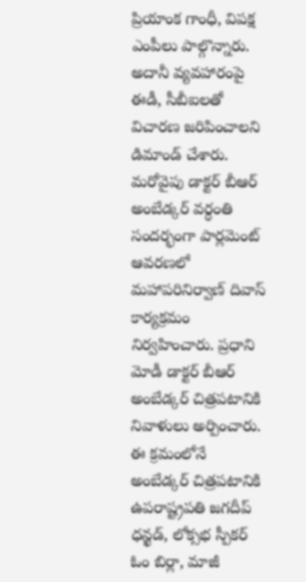ప్రియాంక గాంధీ, విపక్ష ఎంపీలు పాల్గొన్నారు. అదానీ వ్యవహారంపై ఈడీ, సీబీఐలతో విచారణ జరిపించాలని డిమాండ్ చేశారు.
మరోవైపు డాక్టర్ బీఆర్ అంబేడ్కర్ వర్ధంతి సందర్భంగా పార్లమెంట్ ఆవరణలో మహాపరినిర్వాణ్ దివాస్ కార్యక్రమం నిర్వహించారు. ప్రధాని మోడీ డాక్టర్ బీఆర్ అంబేడ్కర్ చిత్రపటానికి నివాళులు అర్పించారు. ఈ క్రమంలోనే అంబేడ్కర్ చిత్రపటానికి ఉపరాష్ట్రపతి జగదీప్ ధన్ఖడ్, లోక్సభ స్పీకర్ ఓం బిర్లా, మాజీ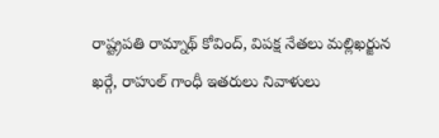రాష్ట్రపతి రామ్నాథ్ కోవింద్, విపక్ష నేతలు మల్లిఖర్జున ఖర్గే, రాహుల్ గాంధీ ఇతరులు నివాళులు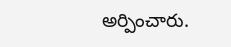అర్పించారు.